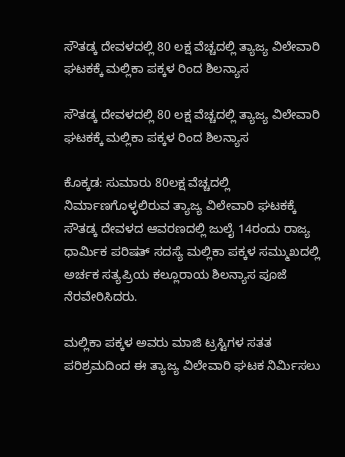ಸೌತಡ್ಕ ದೇವಳದಲ್ಲಿ 80 ಲಕ್ಷ ವೆಚ್ಚದಲ್ಲಿ ತ್ಯಾಜ್ಯ ವಿಲೇವಾರಿ ಘಟಕಕ್ಕೆ ಮಲ್ಲಿಕಾ ಪಕ್ಕಳ ರಿಂದ ಶಿಲನ್ಯಾಸ

ಸೌತಡ್ಕ ದೇವಳದಲ್ಲಿ 80 ಲಕ್ಷ ವೆಚ್ಚದಲ್ಲಿ ತ್ಯಾಜ್ಯ ವಿಲೇವಾರಿ ಘಟಕಕ್ಕೆ ಮಲ್ಲಿಕಾ ಪಕ್ಕಳ ರಿಂದ ಶಿಲನ್ಯಾಸ

ಕೊಕ್ಕಡ: ಸುಮಾರು 80ಲಕ್ಷ ವೆಚ್ಚದಲ್ಲಿ ನಿರ್ಮಾಣಗೊಳ್ಳಲಿರುವ ತ್ಯಾಜ್ಯ ವಿಲೇವಾರಿ ಘಟಕಕ್ಕೆ ಸೌತಡ್ಕ ದೇವಳದ ಆವರಣದಲ್ಲಿ ಜುಲೈ 14ರಂದು ರಾಜ್ಯ ಧಾರ್ಮಿಕ ಪರಿಷತ್ ಸದಸ್ಯೆ ಮಲ್ಲಿಕಾ ಪಕ್ಕಳ ಸಮ್ಮುಖದಲ್ಲಿ ಅರ್ಚಕ ಸತ್ಯಪ್ರಿಯ ಕಲ್ಲೂರಾಯ ಶಿಲನ್ಯಾಸ ಪೂಜೆ ನೆರವೇರಿಸಿದರು.

ಮಲ್ಲಿಕಾ ಪಕ್ಕಳ ಅವರು ಮಾಜಿ ಟ್ರಸ್ಟಿಗಳ ಸತತ ಪರಿಶ್ರಮದಿಂದ ಈ ತ್ಯಾಜ್ಯ ವಿಲೇವಾರಿ ಘಟಕ ನಿರ್ಮಿಸಲು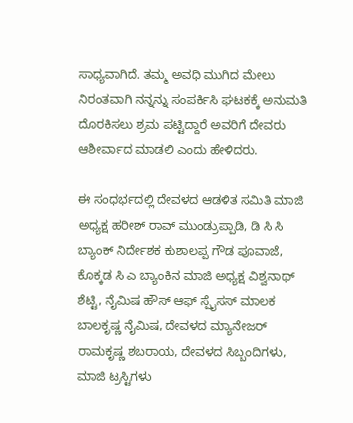ಸಾಧ್ಯವಾಗಿದೆ. ತಮ್ಮ ಅವಧಿ ಮುಗಿದ ಮೇಲು ನಿರಂತವಾಗಿ ನನ್ನನ್ನು ಸಂಪರ್ಕಿಸಿ ಘಟಕಕ್ಕೆ ಅನುಮತಿ ದೊರಕಿಸಲು ಶ್ರಮ ಪಟ್ಟಿದ್ದಾರೆ ಅವರಿಗೆ ದೇವರು ಆಶೀರ್ವಾದ ಮಾಡಲಿ ಎಂದು ಹೇಳಿದರು.

ಈ ಸಂಧರ್ಭದಲ್ಲಿ ದೇವಳದ ಆಡಳಿತ ಸಮಿತಿ ಮಾಜಿ ಅಧ್ಯಕ್ಷ ಹರೀಶ್ ರಾವ್ ಮುಂಡ್ರುಪ್ಪಾಡಿ, ಡಿ ಸಿ ಸಿ ಬ್ಯಾಂಕ್ ನಿರ್ದೇಶಕ ಕುಶಾಲಪ್ಪ ಗೌಡ ಪೂವಾಜೆ, ಕೊಕ್ಕಡ ಸಿ ಎ ಬ್ಯಾಂಕಿನ ಮಾಜಿ ಅಧ್ಯಕ್ಷ ವಿಶ್ವನಾಥ್ ಶೆಟ್ಟಿ, ನೈಮಿಷ ಹೌಸ್ ಆಫ್ ಸ್ಪೈಸಸ್ ಮಾಲಕ ಬಾಲಕೃಷ್ಣ ನೈಮಿಷ, ದೇವಳದ ಮ್ಯಾನೇಜರ್ ರಾಮಕೃಷ್ಣ ಶಬರಾಯ, ದೇವಳದ ಸಿಬ್ಬಂದಿಗಳು, ಮಾಜಿ ಟ್ರಸ್ಟಿಗಳು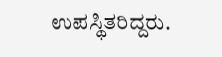ಉಪಸ್ಥಿತರಿದ್ದರು.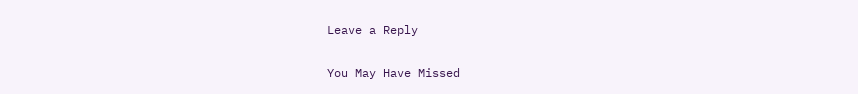Leave a Reply

You May Have Missed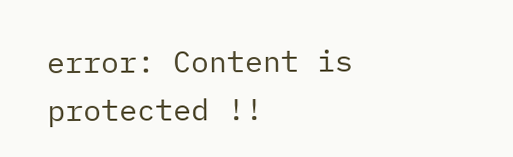error: Content is protected !!